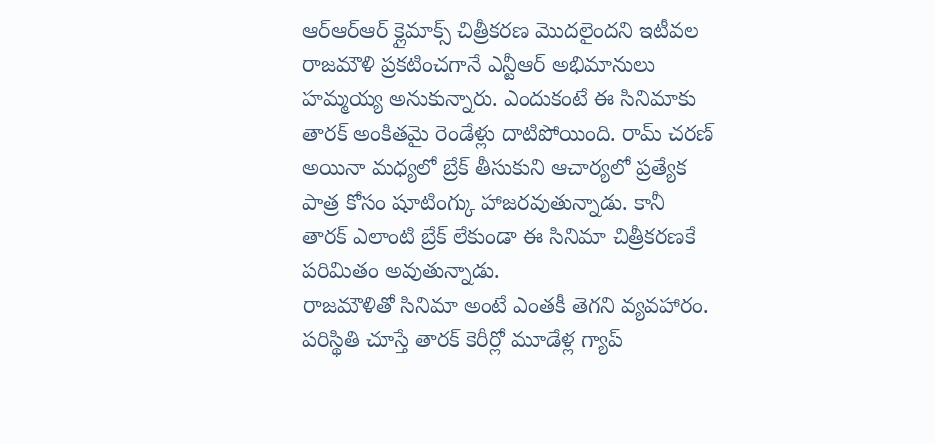ఆర్ఆర్ఆర్ క్లైమాక్స్ చిత్రీకరణ మొదలైందని ఇటీవల రాజమౌళి ప్రకటించగానే ఎన్టీఆర్ అభిమానులు హమ్మయ్య అనుకున్నారు. ఎందుకంటే ఈ సినిమాకు తారక్ అంకితమై రెండేళ్లు దాటిపోయింది. రామ్ చరణ్ అయినా మధ్యలో బ్రేక్ తీసుకుని ఆచార్యలో ప్రత్యేక పాత్ర కోసం షూటింగ్కు హాజరవుతున్నాడు. కానీ తారక్ ఎలాంటి బ్రేక్ లేకుండా ఈ సినిమా చిత్రీకరణకే పరిమితం అవుతున్నాడు.
రాజమౌళితో సినిమా అంటే ఎంతకీ తెగని వ్యవహారం. పరిస్థితి చూస్తే తారక్ కెరీర్లో మూడేళ్ల గ్యాప్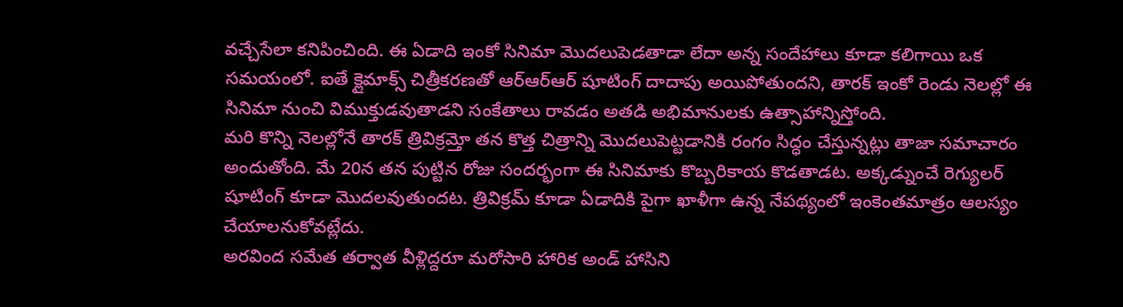వచ్చేసేలా కనిపించింది. ఈ ఏడాది ఇంకో సినిమా మొదలుపెడతాడా లేదా అన్న సందేహాలు కూడా కలిగాయి ఒక సమయంలో. ఐతే క్లైమాక్స్ చిత్రీకరణతో ఆర్ఆర్ఆర్ షూటింగ్ దాదాపు అయిపోతుందని, తారక్ ఇంకో రెండు నెలల్లో ఈ సినిమా నుంచి విముక్తుడవుతాడని సంకేతాలు రావడం అతడి అభిమానులకు ఉత్సాహాన్నిస్తోంది.
మరి కొన్ని నెలల్లోనే తారక్ త్రివిక్రమ్తో తన కొత్త చిత్రాన్ని మొదలుపెట్టడానికి రంగం సిద్ధం చేస్తున్నట్లు తాజా సమాచారం అందుతోంది. మే 20న తన పుట్టిన రోజు సందర్భంగా ఈ సినిమాకు కొబ్బరికాయ కొడతాడట. అక్కడ్నుంచే రెగ్యులర్ షూటింగ్ కూడా మొదలవుతుందట. త్రివిక్రమ్ కూడా ఏడాదికి పైగా ఖాళీగా ఉన్న నేపథ్యంలో ఇంకెంతమాత్రం ఆలస్యం చేయాలనుకోవట్లేదు.
అరవింద సమేత తర్వాత వీళ్లిద్దరూ మరోసారి హారిక అండ్ హాసిని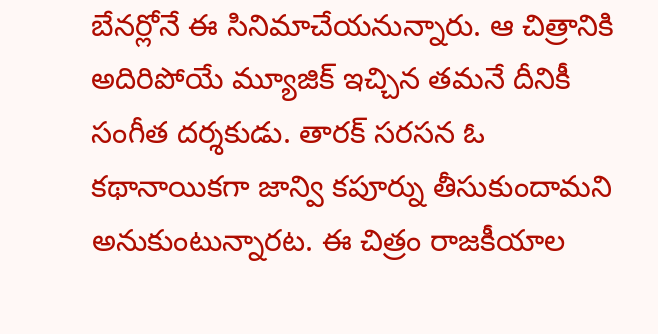బేనర్లోనే ఈ సినిమాచేయనున్నారు. ఆ చిత్రానికి అదిరిపోయే మ్యూజిక్ ఇచ్చిన తమనే దీనికీ సంగీత దర్శకుడు. తారక్ సరసన ఓ కథానాయికగా జాన్వి కపూర్ను తీసుకుందామని అనుకుంటున్నారట. ఈ చిత్రం రాజకీయాల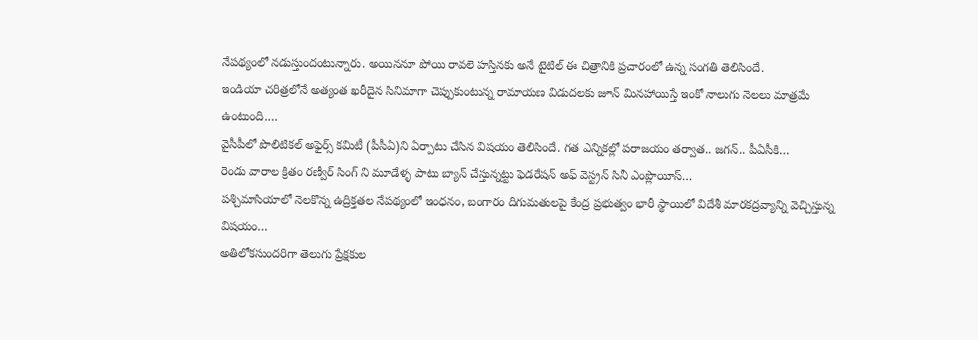నేపథ్యంలో నడుస్తుందంటున్నారు. అయిననూ పోయి రావలె హస్తినకు అనే టైటిల్ ఈ చిత్రానికి ప్రచారంలో ఉన్న సంగతి తెలిసిందే.
ఇండియా చరిత్రలోనే అత్యంత ఖరీదైన సినిమాగా చెప్పుకుంటున్న రామాయణ విడుదలకు జూన్ మినహాయిస్తే ఇంకో నాలుగు నెలలు మాత్రమే ఉంటుంది.…
వైసీపీలో పొలిటికల్ అఫైర్స్ కమిటీ (పీసీఏ)ని ఏర్పాటు చేసిన విషయం తెలిసిందే. గత ఎన్నికల్లో పరాజయం తర్వాత.. జగన్.. పీఏసీకి…
రెండు వారాల క్రితం రణ్వీర్ సింగ్ ని మూడేళ్ళ పాటు బ్యాన్ చేస్తున్నట్టు ఫెడరేషన్ అఫ్ వెస్ట్రన్ సినీ ఎంప్లొయీస్…
పశ్చిమాసియాలో నెలకొన్న ఉద్రిక్తతల నేపథ్యంలో ఇంధనం, బంగారం దిగుమతులపై కేంద్ర ప్రభుత్వం భారీ స్థాయిలో విదేశీ మారకద్రవ్యాన్ని వెచ్చిస్తున్న విషయం…
అతిలోకసుందరిగా తెలుగు ప్రేక్షకుల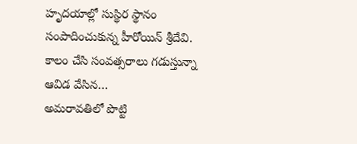హృదయాల్లో సుస్థిర స్థానం సంపాదించుకున్న హీరోయిన్ శ్రీదేవి. కాలం చేసి సంవత్సరాలు గడుస్తున్నా ఆవిడ వేసిన…
అమరావతిలో పొట్టి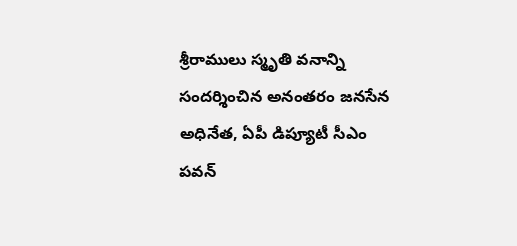శ్రీరాములు స్మృతి వనాన్ని సందర్శించిన అనంతరం జనసేన అధినేత, ఏపీ డిప్యూటీ సీఎం పవన్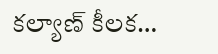కల్యాణ్ కీలక…